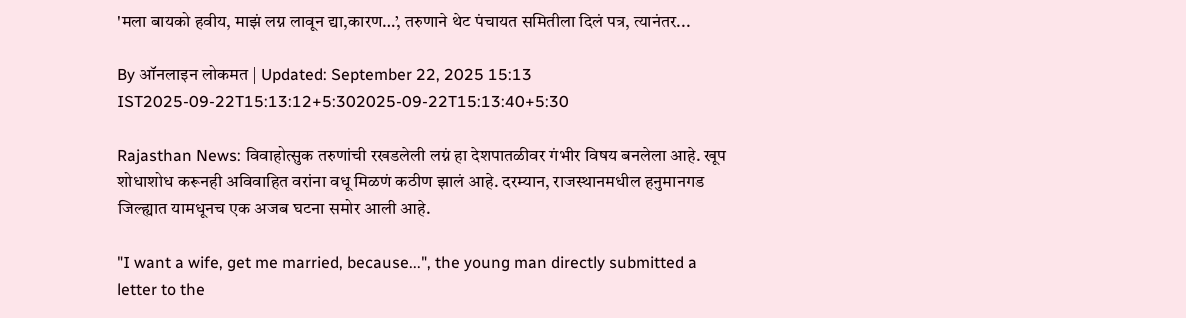'मला बायको हवीय, माझं लग्न लावून द्या,कारण…’, तरुणाने थेट पंचायत समितीला दिलं पत्र, त्यानंतर...

By ऑनलाइन लोकमत | Updated: September 22, 2025 15:13 IST2025-09-22T15:13:12+5:302025-09-22T15:13:40+5:30

Rajasthan News: विवाहोत्सुक तरुणांची रखडलेली लग्नं हा देशपातळीवर गंभीर विषय बनलेला आहे. खूप शोधाशोध करूनही अविवाहित वरांना वधू मिळणं कठीण झालं आहे. दरम्यान, राजस्थानमधील हनुमानगड जिल्ह्यात यामधूनच एक अजब घटना समोर आली आहे.

"I want a wife, get me married, because...", the young man directly submitted a letter to the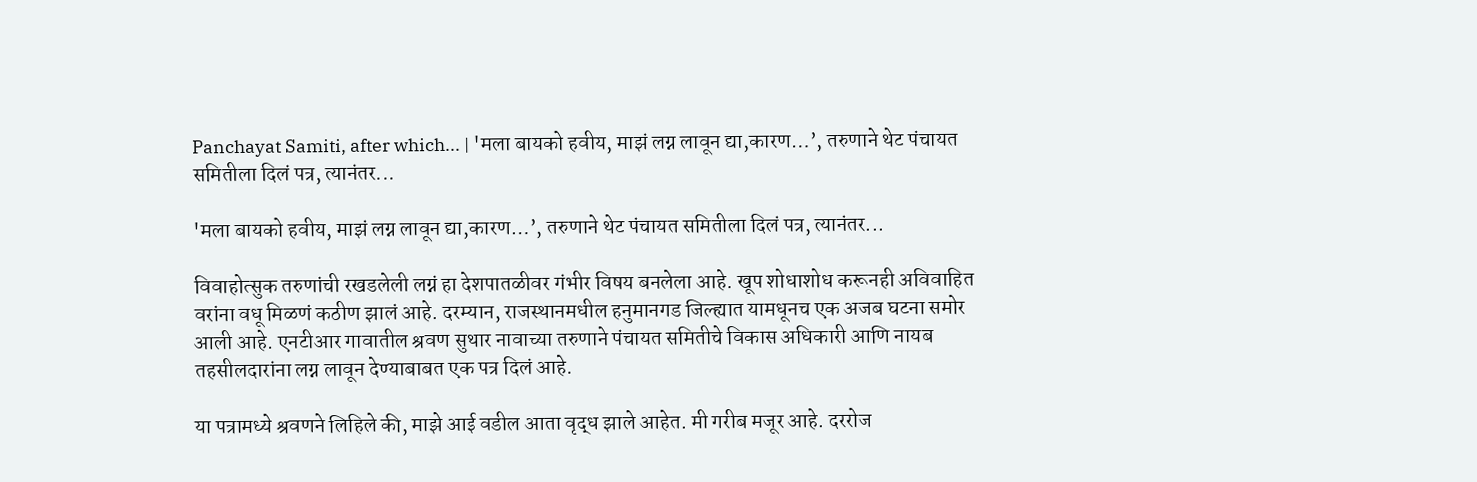Panchayat Samiti, after which... | 'मला बायको हवीय, माझं लग्न लावून द्या,कारण…’, तरुणाने थेट पंचायत समितीला दिलं पत्र, त्यानंतर...

'मला बायको हवीय, माझं लग्न लावून द्या,कारण…’, तरुणाने थेट पंचायत समितीला दिलं पत्र, त्यानंतर...

विवाहोत्सुक तरुणांची रखडलेली लग्नं हा देशपातळीवर गंभीर विषय बनलेला आहे. खूप शोधाशोध करूनही अविवाहित वरांना वधू मिळणं कठीण झालं आहे. दरम्यान, राजस्थानमधील हनुमानगड जिल्ह्यात यामधूनच एक अजब घटना समोर आली आहे. एनटीआर गावातील श्रवण सुथार नावाच्या तरुणाने पंचायत समितीचे विकास अधिकारी आणि नायब तहसीलदारांना लग्न लावून देण्याबाबत एक पत्र दिलं आहे.

या पत्रामध्ये श्रवणने लिहिले की, माझे आई वडील आता वृद्ध झाले आहेत. मी गरीब मजूर आहे. दररोज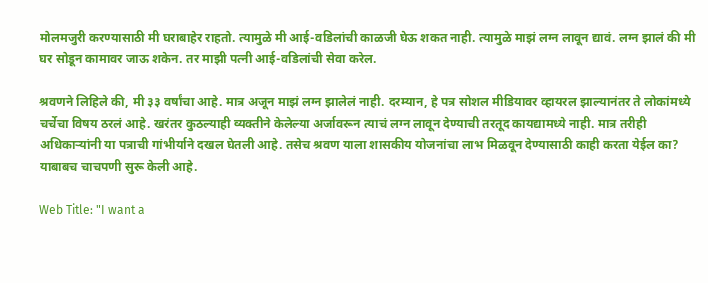मोलमजुरी करण्यासाठी मी घराबाहेर राहतो. त्यामुळे मी आई-वडिलांची काळजी घेऊ शकत नाही. त्यामुळे माझं लग्न लावून द्यावं. लग्न झालं की मी घर सोडून कामावर जाऊ शकेन. तर माझी पत्नी आई-वडिलांची सेवा करेल.

श्रवणने लिहिले की, मी ३३ वर्षांचा आहे. मात्र अजून माझं लग्न झालेलं नाही. दरम्यान, हे पत्र सोशल मीडियावर व्हायरल झाल्यानंतर ते लोकांमध्ये चर्चेचा विषय ठरलं आहे. खरंतर कुठल्याही व्यक्तीने केलेल्या अर्जावरून त्याचं लग्न लावून देण्याची तरतूद कायद्यामध्ये नाही. मात्र तरीही अधिकाऱ्यांनी या पत्राची गांभीर्याने दखल घेतली आहे. तसेच श्रवण याला शासकीय योजनांचा लाभ मिळवून देण्यासाठी काही करता येईल का? याबाबच चाचपणी सुरू केली आहे.

Web Title: "I want a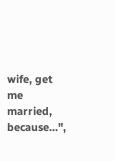wife, get me married, because...",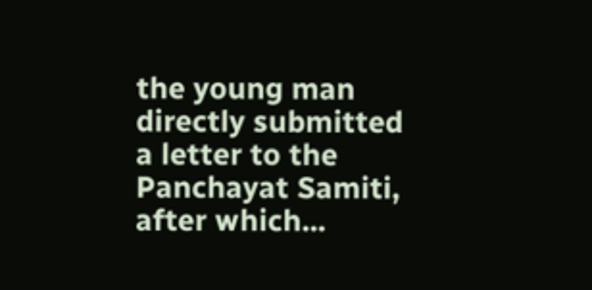the young man directly submitted a letter to the Panchayat Samiti, after which...